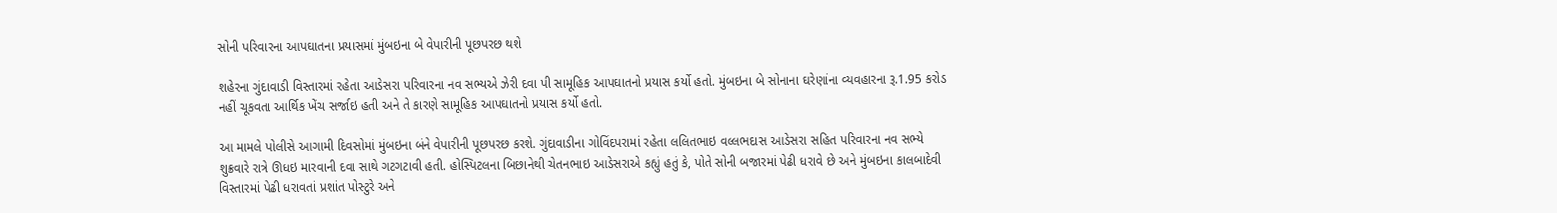સોની પરિવારના આપઘાતના પ્રયાસમાં મુંબઇના બે વેપારીની પૂછપરછ થશે

શહેરના ગુંદાવાડી વિસ્તારમાં રહેતા આડેસરા પરિવારના નવ સભ્યએ ઝેરી દવા પી સામૂહિક આપઘાતનો પ્રયાસ કર્યો હતો. મુંબઇના બે સોનાના ઘરેણાંના વ્યવહારના રૂ.1.95 કરોડ નહીં ચૂકવતા આર્થિક ખેંચ સર્જાઇ હતી અને તે કારણે સામૂહિક આપઘાતનો પ્રયાસ કર્યો હતો.

આ મામલે પોલીસે આગામી દિવસોમાં મુંબઇના બંને વેપારીની પૂછપરછ કરશે. ગુંદાવાડીના ગોવિંદપરામાં રહેતા લલિતભાઇ વલ્લભદાસ આડેસરા સહિત પરિવારના નવ સભ્યે શુક્રવારે રાત્રે ઊધઇ મારવાની દવા સાથે ગટગટાવી હતી. હોસ્પિટલના બિછાનેથી ચેતનભાઇ આડેસરાએ કહ્યું હતું કે, પોતે સોની બજારમાં પેઢી ધરાવે છે અને મુંબઇના કાલબાદેવી વિસ્તારમાં પેઢી ધરાવતાં પ્રશાંત પોસ્ટુરે અને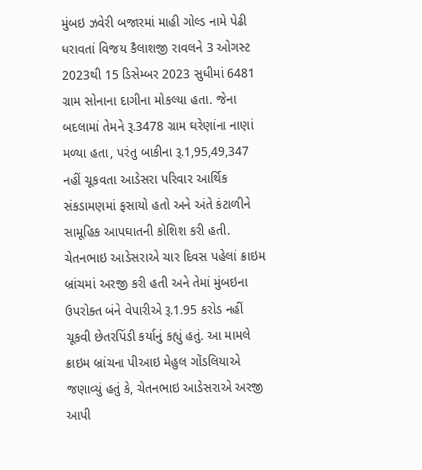મુંબઇ ઝવેરી બજારમાં માહી ગોલ્ડ નામે પેઢી ધરાવતાં વિજય કૈલાશજી રાવલને 3 ઓગસ્ટ 2023થી 15 ડિસેમ્બર 2023 સુધીમાં 6481 ગ્રામ સોનાના દાગીના મોકલ્યા હતા. જેના બદલામાં તેમને રૂ.3478 ગ્રામ ઘરેણાંના નાણાં મળ્યા હતા, પરંતુ બાકીના રૂ.1,95,49,347 નહીં ચૂકવતા આડેસરા પરિવાર આર્થિક સંકડામણમાં ફસાયો હતો અને અંતે કંટાળીને સામૂહિક આપઘાતની કોશિશ કરી હતી. ચેતનભાઇ આડેસરાએ ચાર દિવસ પહેલાં ક્રાઇમ બ્રાંચમાં અરજી કરી હતી અને તેમાં મુંબઇના ઉપરોક્ત બંને વેપારીએ રૂ.1.95 કરોડ નહીં ચૂકવી છેતરપિંડી કર્યાનું કહ્યું હતું. આ મામલે ક્રાઇમ બ્રાંચના પીઆઇ મેહુલ ગોંડલિયાએ જણાવ્યું હતું કે, ચેતનભાઇ આડેસરાએ અરજી આપી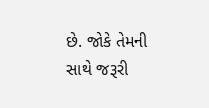છે. જોકે તેમની સાથે જરૂરી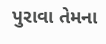પુરાવા તેમના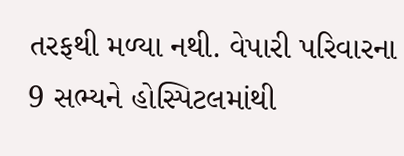તરફથી મળ્યા નથી. વેપારી પરિવારના 9 સભ્યને હોસ્પિટલમાંથી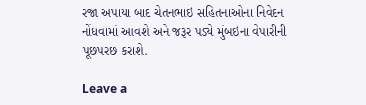રજા અપાયા બાદ ચેતનભાઇ સહિતનાઓના નિવેદન નોંધવામાં આવશે અને જરૂર પડ્યે મુંબઇના વેપારીની પૂછપરછ કરાશે.

Leave a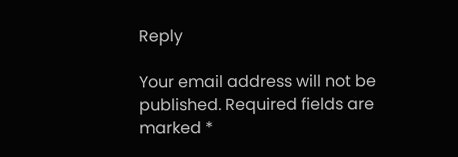Reply

Your email address will not be published. Required fields are marked *